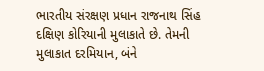ભારતીય સંરક્ષણ પ્રધાન રાજનાથ સિંહ દક્ષિણ કોરિયાની મુલાકાતે છે. તેમની મુલાકાત દરમિયાન, બંને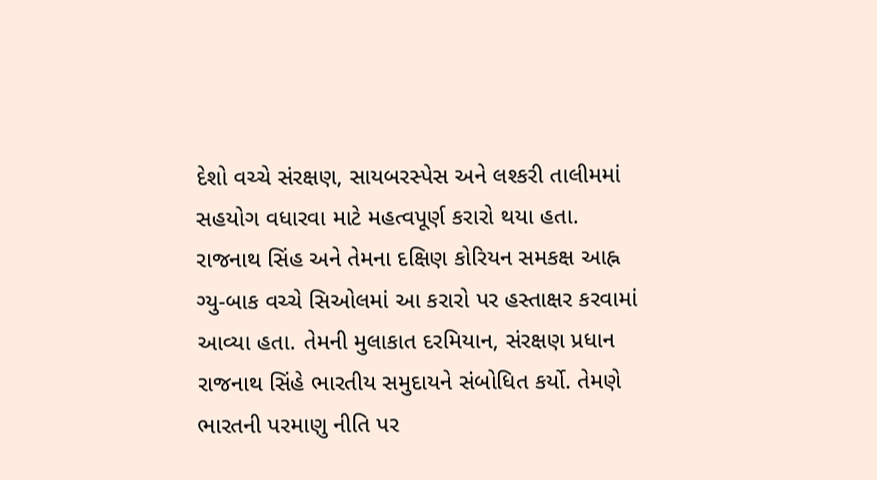દેશો વચ્ચે સંરક્ષણ, સાયબરસ્પેસ અને લશ્કરી તાલીમમાં સહયોગ વધારવા માટે મહત્વપૂર્ણ કરારો થયા હતા. રાજનાથ સિંહ અને તેમના દક્ષિણ કોરિયન સમકક્ષ આહ્ન ગ્યુ-બાક વચ્ચે સિઓલમાં આ કરારો પર હસ્તાક્ષર કરવામાં આવ્યા હતા. તેમની મુલાકાત દરમિયાન, સંરક્ષણ પ્રધાન રાજનાથ સિંહે ભારતીય સમુદાયને સંબોધિત કર્યો. તેમણે ભારતની પરમાણુ નીતિ પર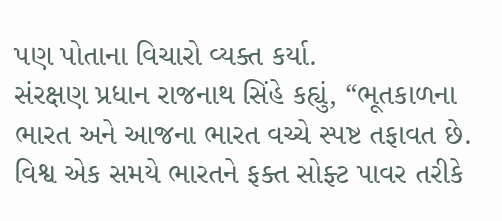પણ પોતાના વિચારો વ્યક્ત કર્યા.
સંરક્ષણ પ્રધાન રાજનાથ સિંહે કહ્યું, “ભૂતકાળના ભારત અને આજના ભારત વચ્ચે સ્પષ્ટ તફાવત છે. વિશ્વ એક સમયે ભારતને ફક્ત સોફ્ટ પાવર તરીકે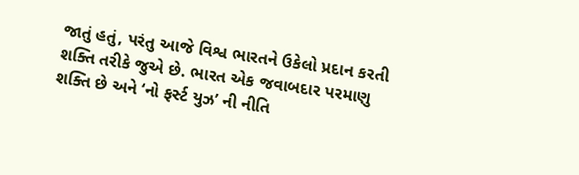જાતું હતું, પરંતુ આજે વિશ્વ ભારતને ઉકેલો પ્રદાન કરતી શક્તિ તરીકે જુએ છે. ભારત એક જવાબદાર પરમાણુ શક્તિ છે અને ‘નો ફર્સ્ટ યુઝ’ ની નીતિ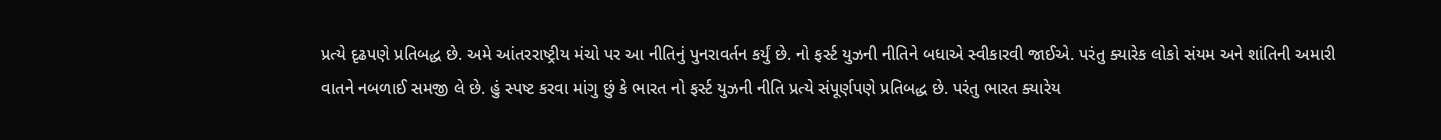પ્રત્યે દૃઢપણે પ્રતિબદ્ધ છે. અમે આંતરરાષ્ટ્રીય મંચો પર આ નીતિનું પુનરાવર્તન કર્યું છે. નો ફર્સ્ટ યુઝની નીતિને બધાએ સ્વીકારવી જાઈએ. પરંતુ ક્યારેક લોકો સંયમ અને શાંતિની અમારી વાતને નબળાઈ સમજી લે છે. હું સ્પષ્ટ કરવા માંગુ છું કે ભારત નો ફર્સ્ટ યુઝની નીતિ પ્રત્યે સંપૂર્ણપણે પ્રતિબદ્ધ છે. પરંતુ ભારત ક્યારેય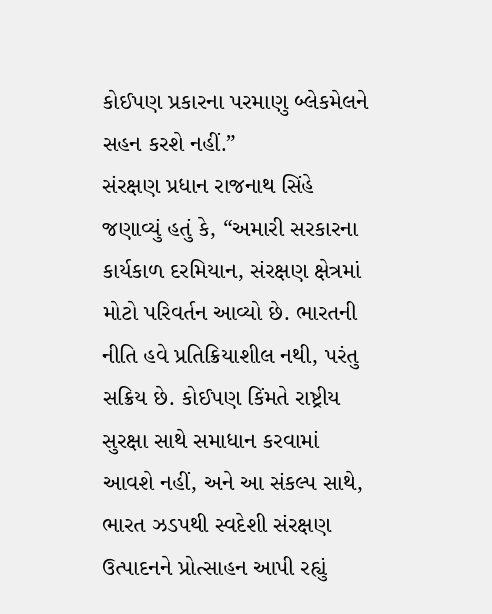કોઈપણ પ્રકારના પરમાણુ બ્લેકમેલને સહન કરશે નહીં.”
સંરક્ષણ પ્રધાન રાજનાથ સિંહે જણાવ્યું હતું કે, “અમારી સરકારના કાર્યકાળ દરમિયાન, સંરક્ષણ ક્ષેત્રમાં મોટો પરિવર્તન આવ્યો છે. ભારતની નીતિ હવે પ્રતિક્રિયાશીલ નથી, પરંતુ સક્રિય છે. કોઈપણ કિંમતે રાષ્ટ્રીય સુરક્ષા સાથે સમાધાન કરવામાં આવશે નહીં, અને આ સંકલ્પ સાથે, ભારત ઝડપથી સ્વદેશી સંરક્ષણ ઉત્પાદનને પ્રોત્સાહન આપી રહ્યું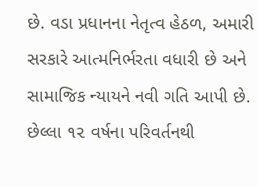છે. વડા પ્રધાનના નેતૃત્વ હેઠળ, અમારી સરકારે આત્મનિર્ભરતા વધારી છે અને સામાજિક ન્યાયને નવી ગતિ આપી છે. છેલ્લા ૧૨ વર્ષના પરિવર્તનથી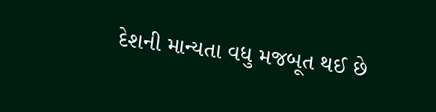દેશની માન્યતા વધુ મજબૂત થઈ છે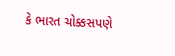કે ભારત ચોક્કસપણે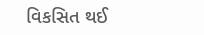વિકસિત થઈ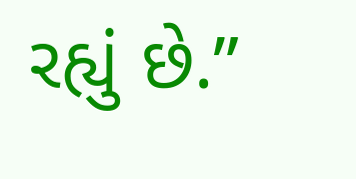રહ્યું છે.”